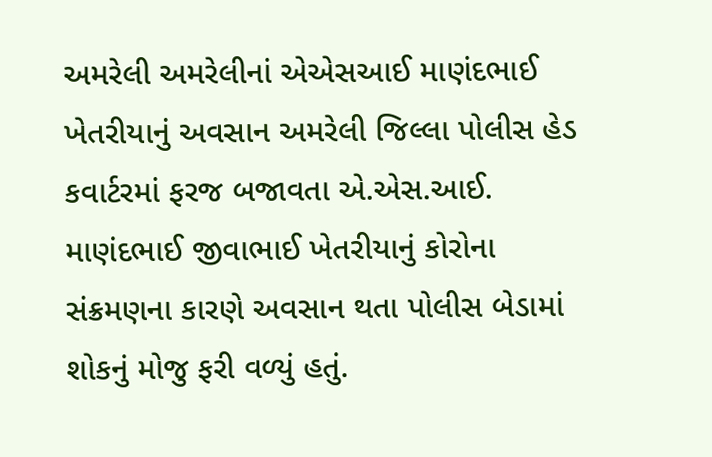અમરેલી અમરેલીનાં એએસઆઈ માણંદભાઈ ખેતરીયાનું અવસાન અમરેલી જિલ્લા પોલીસ હેડ કવાર્ટરમાં ફરજ બજાવતા એ.એસ.આઈ. માણંદભાઈ જીવાભાઈ ખેતરીયાનું કોરોના સંક્રમણના કારણે અવસાન થતા પોલીસ બેડામાં શોકનું મોજુ ફરી વળ્યું હતું.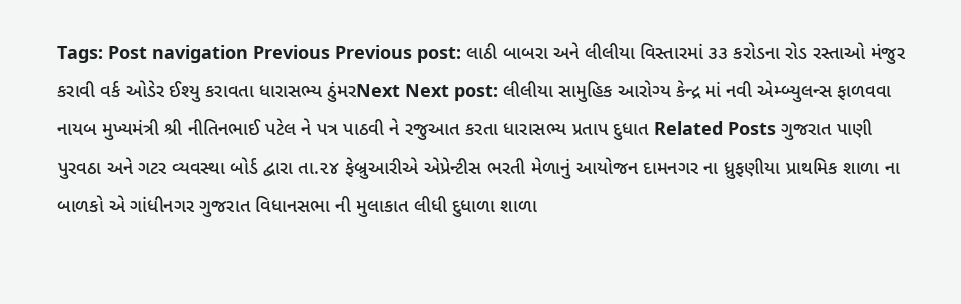Tags: Post navigation Previous Previous post: લાઠી બાબરા અને લીલીયા વિસ્તારમાં ૩૩ કરોડના રોડ રસ્તાઓ મંજુર કરાવી વર્ક ઓડેર ઈશ્યુ કરાવતા ધારાસભ્ય ઠુંમરNext Next post: લીલીયા સામુહિક આરોગ્ય કેન્દ્ર માં નવી એમ્બ્યુલન્સ ફાળવવા નાયબ મુખ્યમંત્રી શ્રી નીતિનભાઈ પટેલ ને પત્ર પાઠવી ને રજુઆત કરતા ધારાસભ્ય પ્રતાપ દુધાત Related Posts ગુજરાત પાણી પુરવઠા અને ગટર વ્યવસ્થા બોર્ડ દ્વારા તા.૨૪ ફેબ્રુઆરીએ એપ્રેન્ટીસ ભરતી મેળાનું આયોજન દામનગર ના ધ્રુફણીયા પ્રાથમિક શાળા ના બાળકો એ ગાંધીનગર ગુજરાત વિધાનસભા ની મુલાકાત લીધી દુધાળા શાળા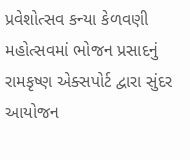પ્રવેશોત્સવ કન્યા કેળવણી મહોત્સવમાં ભોજન પ્રસાદનું રામકૃષ્ણ એક્સપોર્ટ દ્વારા સુંદર આયોજન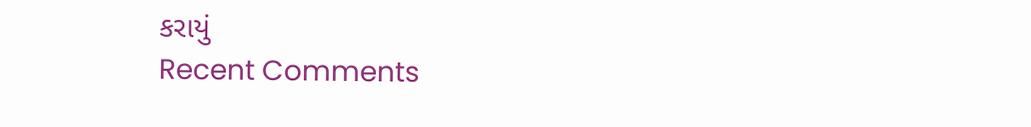કરાયું
Recent Comments